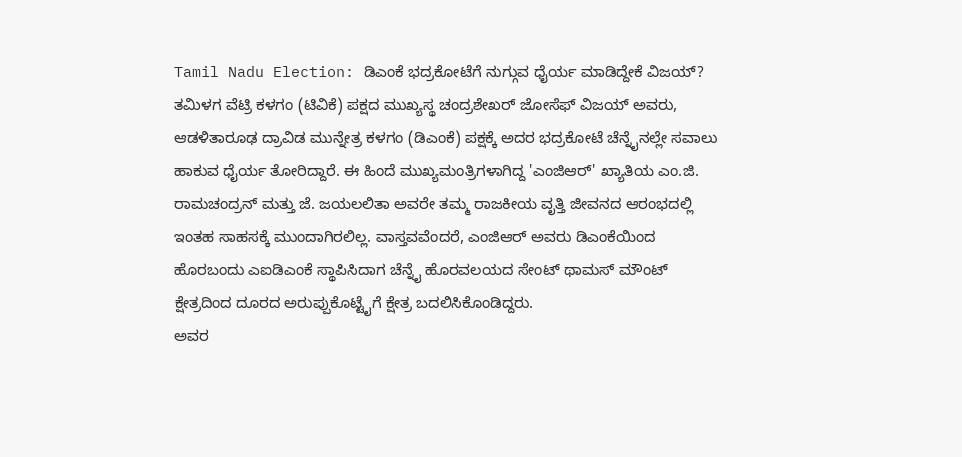Tamil Nadu Election: ಡಿಎಂಕೆ ಭದ್ರಕೋಟೆಗೆ ನುಗ್ಗುವ ಧೈರ್ಯ ಮಾಡಿದ್ದೇಕೆ ವಿಜಯ್?
ತಮಿಳಗ ವೆಟ್ರಿ ಕಳಗಂ (ಟಿವಿಕೆ) ಪಕ್ಷದ ಮುಖ್ಯಸ್ಥ ಚಂದ್ರಶೇಖರ್ ಜೋಸೆಫ್ ವಿಜಯ್ ಅವರು, ಆಡಳಿತಾರೂಢ ದ್ರಾವಿಡ ಮುನ್ನೇತ್ರ ಕಳಗಂ (ಡಿಎಂಕೆ) ಪಕ್ಷಕ್ಕೆ ಅದರ ಭದ್ರಕೋಟೆ ಚೆನ್ನೈನಲ್ಲೇ ಸವಾಲು ಹಾಕುವ ಧೈರ್ಯ ತೋರಿದ್ದಾರೆ. ಈ ಹಿಂದೆ ಮುಖ್ಯಮಂತ್ರಿಗಳಾಗಿದ್ದ 'ಎಂಜಿಆರ್' ಖ್ಯಾತಿಯ ಎಂ.ಜಿ. ರಾಮಚಂದ್ರನ್ ಮತ್ತು ಜೆ. ಜಯಲಲಿತಾ ಅವರೇ ತಮ್ಮ ರಾಜಕೀಯ ವೃತ್ತಿ ಜೀವನದ ಆರಂಭದಲ್ಲಿ ಇಂತಹ ಸಾಹಸಕ್ಕೆ ಮುಂದಾಗಿರಲಿಲ್ಲ. ವಾಸ್ತವವೆಂದರೆ, ಎಂಜಿಆರ್ ಅವರು ಡಿಎಂಕೆಯಿಂದ ಹೊರಬಂದು ಎಐಡಿಎಂಕೆ ಸ್ಥಾಪಿಸಿದಾಗ ಚೆನ್ನೈ ಹೊರವಲಯದ ಸೇಂಟ್ ಥಾಮಸ್ ಮೌಂಟ್ ಕ್ಷೇತ್ರದಿಂದ ದೂರದ ಅರುಪ್ಪುಕೊಟ್ಟೈಗೆ ಕ್ಷೇತ್ರ ಬದಲಿಸಿಕೊಂಡಿದ್ದರು.
ಅವರ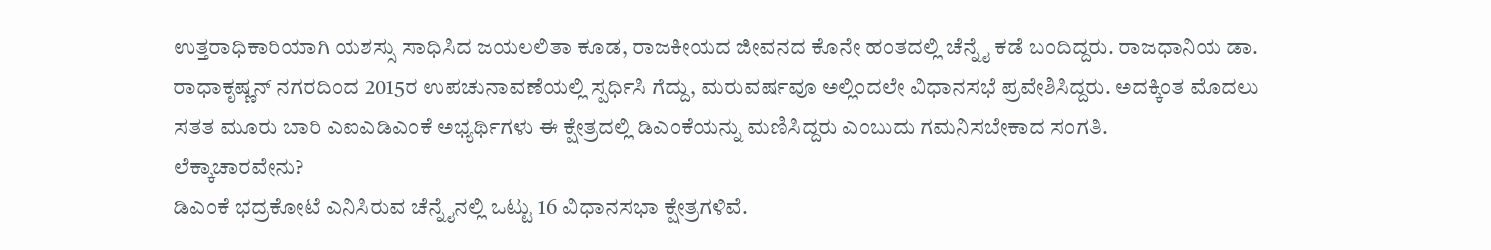ಉತ್ತರಾಧಿಕಾರಿಯಾಗಿ ಯಶಸ್ಸು ಸಾಧಿಸಿದ ಜಯಲಲಿತಾ ಕೂಡ, ರಾಜಕೀಯದ ಜೀವನದ ಕೊನೇ ಹಂತದಲ್ಲಿ ಚೆನ್ನೈ ಕಡೆ ಬಂದಿದ್ದರು. ರಾಜಧಾನಿಯ ಡಾ. ರಾಧಾಕೃಷ್ಣನ್ ನಗರದಿಂದ 2015ರ ಉಪಚುನಾವಣೆಯಲ್ಲಿ ಸ್ಪರ್ಧಿಸಿ ಗೆದ್ದು, ಮರುವರ್ಷವೂ ಅಲ್ಲಿಂದಲೇ ವಿಧಾನಸಭೆ ಪ್ರವೇಶಿಸಿದ್ದರು. ಅದಕ್ಕಿಂತ ಮೊದಲು ಸತತ ಮೂರು ಬಾರಿ ಎಐಎಡಿಎಂಕೆ ಅಭ್ಯರ್ಥಿಗಳು ಈ ಕ್ಷೇತ್ರದಲ್ಲಿ ಡಿಎಂಕೆಯನ್ನು ಮಣಿಸಿದ್ದರು ಎಂಬುದು ಗಮನಿಸಬೇಕಾದ ಸಂಗತಿ.
ಲೆಕ್ಕಾಚಾರವೇನು?
ಡಿಎಂಕೆ ಭದ್ರಕೋಟೆ ಎನಿಸಿರುವ ಚೆನ್ನೈನಲ್ಲಿ ಒಟ್ಟು 16 ವಿಧಾನಸಭಾ ಕ್ಷೇತ್ರಗಳಿವೆ.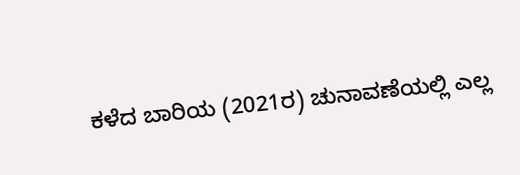ಕಳೆದ ಬಾರಿಯ (2021ರ) ಚುನಾವಣೆಯಲ್ಲಿ ಎಲ್ಲ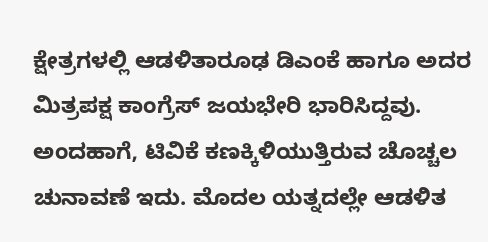ಕ್ಷೇತ್ರಗಳಲ್ಲಿ ಆಡಳಿತಾರೂಢ ಡಿಎಂಕೆ ಹಾಗೂ ಅದರ ಮಿತ್ರಪಕ್ಷ ಕಾಂಗ್ರೆಸ್ ಜಯಭೇರಿ ಭಾರಿಸಿದ್ದವು.
ಅಂದಹಾಗೆ, ಟಿವಿಕೆ ಕಣಕ್ಕಿಳಿಯುತ್ತಿರುವ ಚೊಚ್ಚಲ ಚುನಾವಣೆ ಇದು. ಮೊದಲ ಯತ್ನದಲ್ಲೇ ಆಡಳಿತ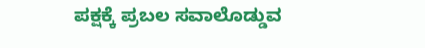ಪಕ್ಷಕ್ಕೆ ಪ್ರಬಲ ಸವಾಲೊಡ್ಡುವ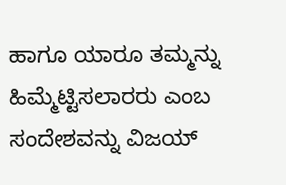ಹಾಗೂ ಯಾರೂ ತಮ್ಮನ್ನು ಹಿಮ್ಮೆಟ್ಟಿಸಲಾರರು ಎಂಬ ಸಂದೇಶವನ್ನು ವಿಜಯ್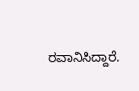ರವಾನಿಸಿದ್ದಾರೆ.